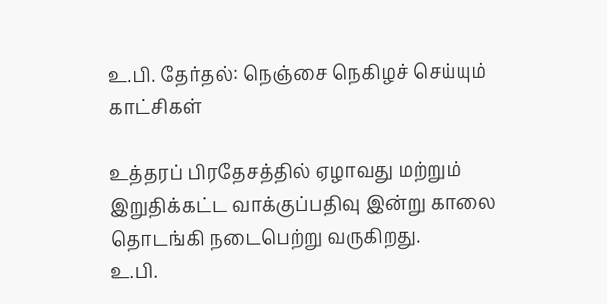உ.பி. தேர்தல்: நெஞ்சை நெகிழச் செய்யும் காட்சிகள்

உத்தரப் பிரதேசத்தில் ஏழாவது மற்றும் இறுதிக்கட்ட வாக்குப்பதிவு இன்று காலை தொடங்கி நடைபெற்று வருகிறது.
உ.பி.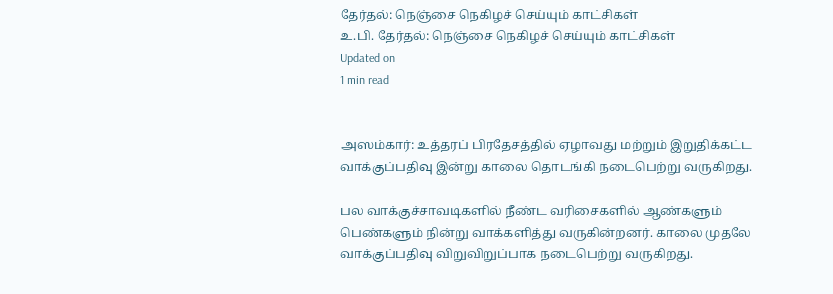தேர்தல்: நெஞ்சை நெகிழச் செய்யும் காட்சிகள்
உ.பி. தேர்தல்: நெஞ்சை நெகிழச் செய்யும் காட்சிகள்
Updated on
1 min read


அஸம்கார்: உத்தரப் பிரதேசத்தில் ஏழாவது மற்றும் இறுதிக்கட்ட வாக்குப்பதிவு இன்று காலை தொடங்கி நடைபெற்று வருகிறது.

பல வாக்குச்சாவடிகளில் நீண்ட வரிசைகளில் ஆண்களும் பெண்களும் நின்று வாக்களித்து வருகின்றனர். காலை முதலே வாக்குப்பதிவு விறுவிறுப்பாக நடைபெற்று வருகிறது.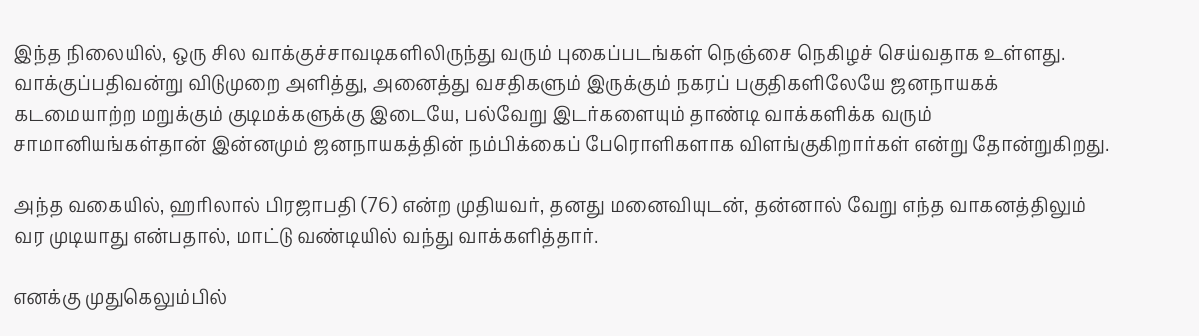இந்த நிலையில், ஒரு சில வாக்குச்சாவடிகளிலிருந்து வரும் புகைப்படங்கள் நெஞ்சை நெகிழச் செய்வதாக உள்ளது. வாக்குப்பதிவன்று விடுமுறை அளித்து, அனைத்து வசதிகளும் இருக்கும் நகரப் பகுதிகளிலேயே ஜனநாயகக் கடமையாற்ற மறுக்கும் குடிமக்களுக்கு இடையே, பல்வேறு இடர்களையும் தாண்டி வாக்களிக்க வரும் சாமானியங்கள்தான் இன்னமும் ஜனநாயகத்தின் நம்பிக்கைப் பேரொளிகளாக விளங்குகிறார்கள் என்று தோன்றுகிறது.

அந்த வகையில், ஹரிலால் பிரஜாபதி (76) என்ற முதியவர், தனது மனைவியுடன், தன்னால் வேறு எந்த வாகனத்திலும் வர முடியாது என்பதால், மாட்டு வண்டியில் வந்து வாக்களித்தார்.

எனக்கு முதுகெலும்பில்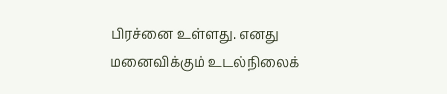பிரச்னை உள்ளது. எனது மனைவிக்கும் உடல்நிலைக்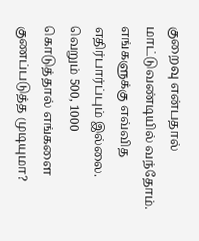குறைவு என்பதால் மாட்டுவண்டியில் வந்தோம். எங்களுக்கு எவ்வித எதிர்பார்ப்பும் இல்லை. வெறும் 500, 1000 கொடுத்தால் எங்களை குணப்படுத்த முடியுமா?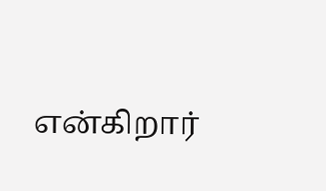என்கிறார்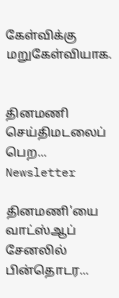கேள்விக்கு மறுகேள்வியாக.


தினமணி செய்திமடலைப் பெற... Newsletter

தினமணி'யை வாட்ஸ்ஆப் சேனலில் பின்தொடர...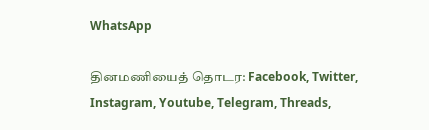WhatsApp

தினமணியைத் தொடர: Facebook, Twitter, Instagram, Youtube, Telegram, Threads,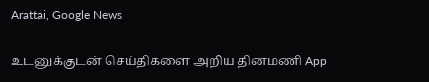Arattai, Google News

உடனுக்குடன் செய்திகளை அறிய தினமணி App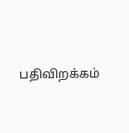பதிவிறக்கம்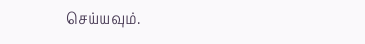செய்யவும்.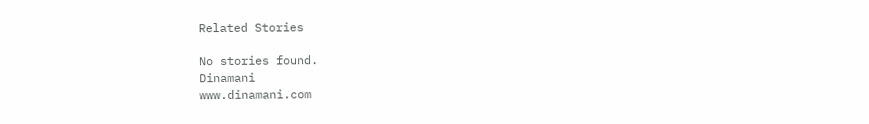Related Stories

No stories found.
Dinamani
www.dinamani.com